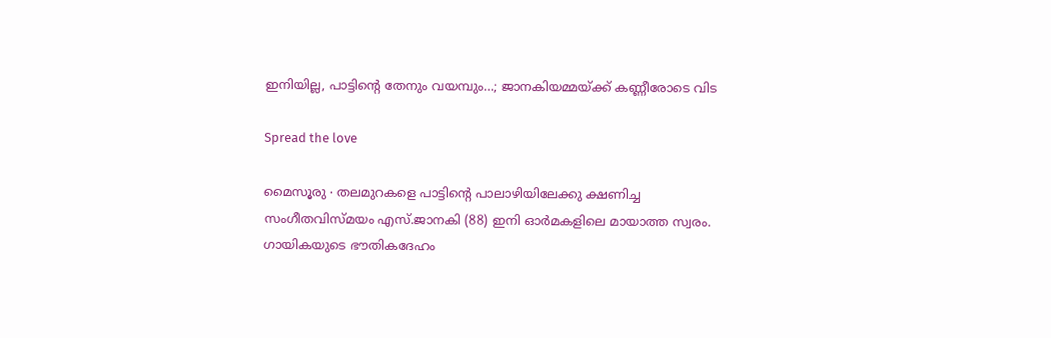ഇനിയില്ല, പാട്ടിന്റെ തേനും വയമ്പും…; ജാനകിയമ്മയ്ക്ക് കണ്ണീരോടെ വിട

Spread the love

മൈസൂരു ∙ തലമുറകളെ പാട്ടിന്റെ പാലാഴിയിലേക്കു ക്ഷണിച്ച സംഗീതവിസ്മയം എസ്.ജാനകി (88) ഇനി ഓർ‌മകളിലെ മായാത്ത സ്വരം. ഗായികയുടെ ഭൗതികദേഹം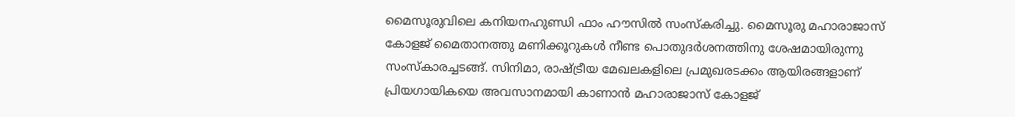മൈസൂരുവിലെ കനിയനഹുണ്ഡി ഫാം ഹൗസിൽ സംസ്കരിച്ചു. മൈസൂരു മഹാരാജാസ് കോളജ് മൈതാനത്തു മണിക്കൂറുകൾ നീണ്ട പൊതുദർശനത്തിനു ശേഷമായിരുന്നു സംസ്കാരച്ചടങ്ങ്. സിനിമാ, രാഷ്ട്രീയ മേഖലകളിലെ പ്രമുഖരടക്കം ആയിരങ്ങളാണ് പ്രിയഗായികയെ അവസാനമായി കാണാൻ മഹാരാജാസ് കോളജ്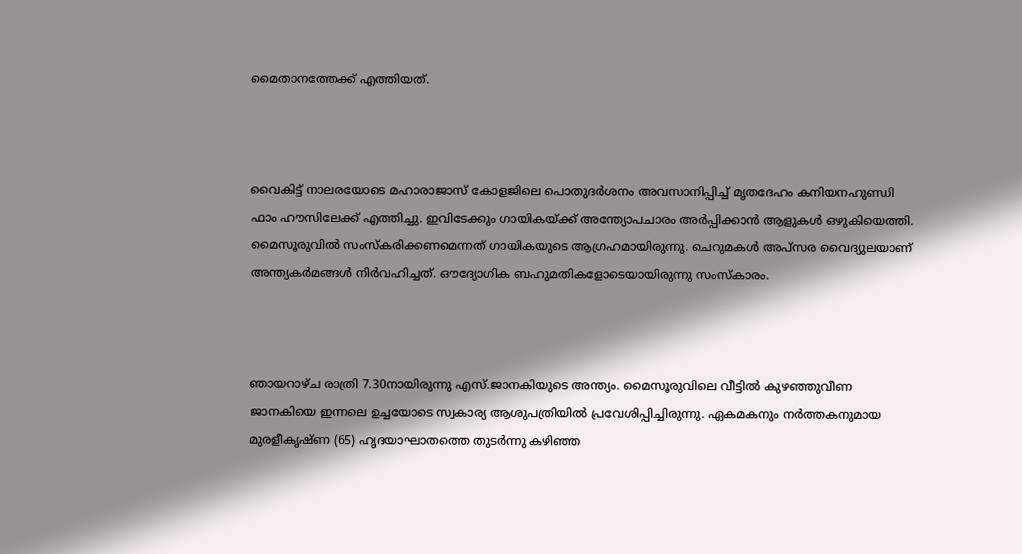മൈതാനത്തേക്ക് എത്തിയത്.



വൈകിട്ട് നാലരയോടെ മഹാരാജാസ് കോളജിലെ പൊതുദർശനം അവസാനിപ്പിച്ച് മൃതദേഹം കനിയനഹുണ്ഡി ഫാം ഹൗസിലേക്ക് എത്തിച്ചു. ഇവിടേക്കും ഗായികയ്ക്ക് അന്ത്യോപചാരം അർപ്പിക്കാൻ ആളുകൾ ഒഴുകിയെത്തി. മൈസൂരുവിൽ സംസ്കരിക്കണമെന്നത് ഗായികയുടെ ആഗ്രഹമായിരുന്നു. ചെറുമകൾ അപ്സര വൈദ്യുലയാണ് അന്ത്യകർമങ്ങൾ നിർവഹിച്ചത്. ഔദ്യോഗിക ബഹുമതികളോടെയായിരുന്നു സംസ്കാരം.



ഞായറാഴ്ച രാത്രി 7.30നായിരുന്നു എസ്.ജാനകിയുടെ അന്ത്യം. മൈസൂരുവിലെ വീട്ടിൽ കുഴഞ്ഞുവീണ ജാനകിയെ ഇന്നലെ ഉച്ചയോടെ സ്വകാര്യ ആശുപത്രിയിൽ പ്രവേശിപ്പിച്ചിരുന്നു. ഏകമകനും നർത്തകനുമായ മുരളീകൃഷ്‌ണ (65) ഹൃദയാഘാതത്തെ തുടർന്നു കഴിഞ്ഞ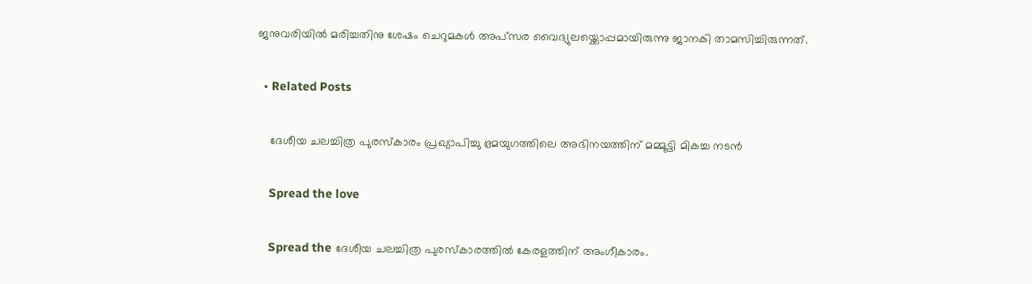ജനുവരിയിൽ മരിച്ചതിനു ശേഷം ചെറുമകൾ അപ്സര വൈദ്യുലയ്ക്കൊപ്പമായിരുന്നു ജാനകി താമസിച്ചിരുന്നത്.

  • Related Posts

    ദേശീയ ചലച്ചിത്ര പുരസ്കാരം പ്രഖ്യാപിച്ചു ഭ്രമയുഗത്തിലെ അഭിനയത്തിന് മമ്മൂട്ടി മികച്ച നടന്‍

    Spread the love

    Spread the ദേശീയ ചലച്ചിത്ര പുരസ്കാരത്തില്‍ കേരളത്തിന് അംഗീകാരം.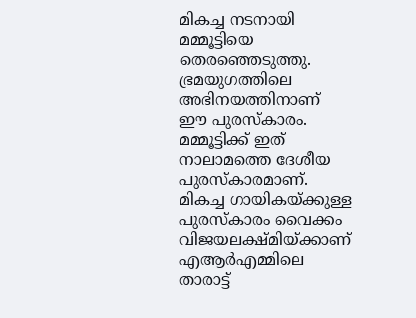മികച്ച നടനായി മമ്മൂട്ടിയെ തെരഞ്ഞെടുത്തു.   ഭ്രമയുഗത്തിലെ അഭിനയത്തിനാണ് ഈ പുരസ്കാരം. മമ്മൂട്ടിക്ക് ഇത് നാലാമത്തെ ദേശീയ പുരസ്കാരമാണ്. മികച്ച ഗായികയ്‌ക്കുള്ള പുരസ്കാരം വൈക്കം വിജയലക്ഷ്മിയ്‌ക്കാണ് എആര്‍എമ്മിലെ താരാട്ട്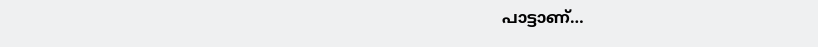പാട്ടാണ്…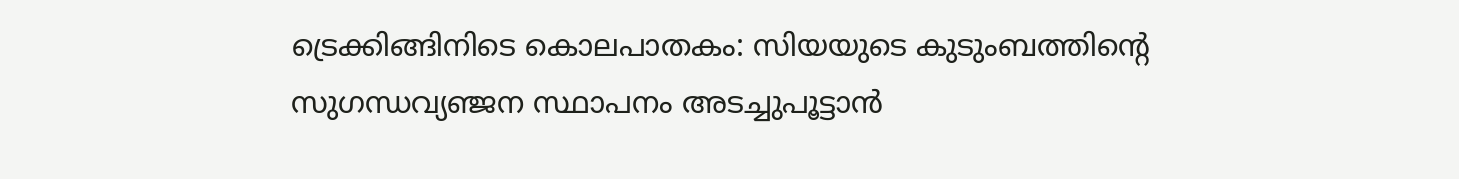ട്രെക്കിങ്ങിനിടെ കൊലപാതകം: സിയയുടെ കുടുംബത്തിന്റെ സുഗന്ധവ്യഞ്ജന സ്ഥാപനം അടച്ചുപൂട്ടാൻ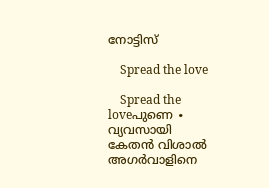നോട്ടിസ്

    Spread the love

    Spread the loveപുണെ ∙ വ്യവസായി കേതൻ വിശാൽ‌ അഗർവാളിനെ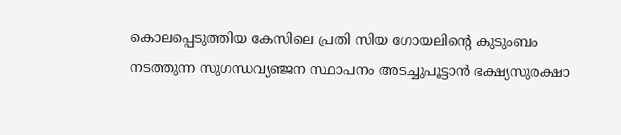കൊലപ്പെടുത്തിയ കേസിലെ പ്രതി സിയ ഗോയലിന്റെ കുടുംബം നടത്തുന്ന സുഗന്ധവ്യഞ്ജന സ്ഥാപനം അടച്ചുപൂട്ടാൻ ഭക്ഷ്യസുരക്ഷാ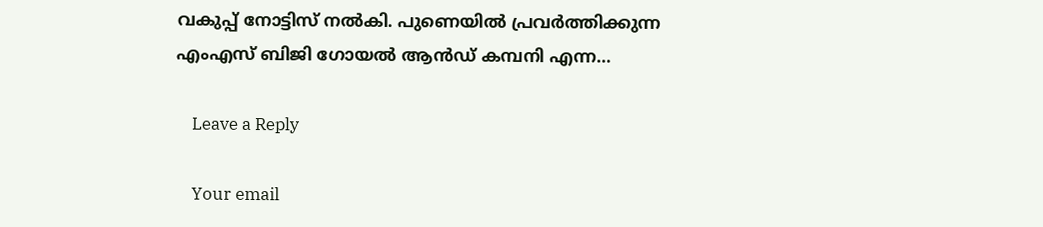വകുപ്പ് നോട്ടിസ് നൽകി. പുണെയിൽ പ്രവർത്തിക്കുന്ന എംഎസ് ബിജി ഗോയൽ ആൻഡ് കമ്പനി എന്ന…

    Leave a Reply

    Your email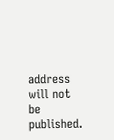address will not be published.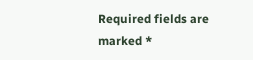Required fields are marked *